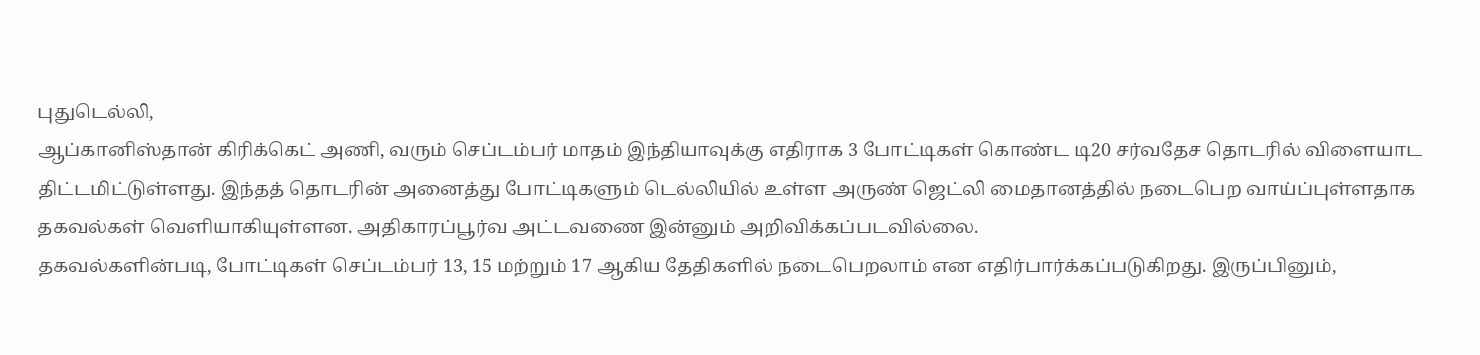புதுடெல்லி,
ஆப்கானிஸ்தான் கிரிக்கெட் அணி, வரும் செப்டம்பர் மாதம் இந்தியாவுக்கு எதிராக 3 போட்டிகள் கொண்ட டி20 சர்வதேச தொடரில் விளையாட திட்டமிட்டுள்ளது. இந்தத் தொடரின் அனைத்து போட்டிகளும் டெல்லியில் உள்ள அருண் ஜெட்லி மைதானத்தில் நடைபெற வாய்ப்புள்ளதாக தகவல்கள் வெளியாகியுள்ளன. அதிகாரப்பூர்வ அட்டவணை இன்னும் அறிவிக்கப்படவில்லை.
தகவல்களின்படி, போட்டிகள் செப்டம்பர் 13, 15 மற்றும் 17 ஆகிய தேதிகளில் நடைபெறலாம் என எதிர்பார்க்கப்படுகிறது. இருப்பினும்,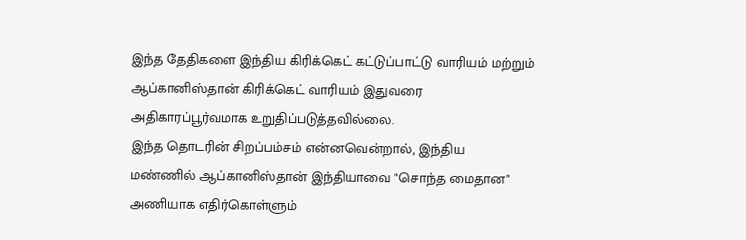இந்த தேதிகளை இந்திய கிரிக்கெட் கட்டுப்பாட்டு வாரியம் மற்றும் ஆப்கானிஸ்தான் கிரிக்கெட் வாரியம் இதுவரை அதிகாரப்பூர்வமாக உறுதிப்படுத்தவில்லை.
இந்த தொடரின் சிறப்பம்சம் என்னவென்றால், இந்திய மண்ணில் ஆப்கானிஸ்தான் இந்தியாவை "சொந்த மைதான" அணியாக எதிர்கொள்ளும்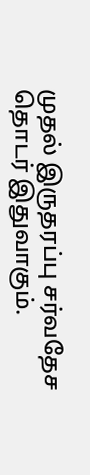முதல் இருதரப்பு சர்வதேச தொடர் இதுவாகும்.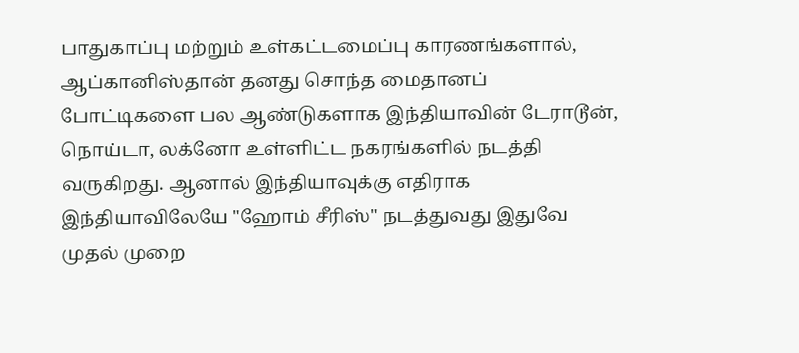பாதுகாப்பு மற்றும் உள்கட்டமைப்பு காரணங்களால், ஆப்கானிஸ்தான் தனது சொந்த மைதானப் போட்டிகளை பல ஆண்டுகளாக இந்தியாவின் டேராடூன், நொய்டா, லக்னோ உள்ளிட்ட நகரங்களில் நடத்தி வருகிறது. ஆனால் இந்தியாவுக்கு எதிராக இந்தியாவிலேயே "ஹோம் சீரிஸ்" நடத்துவது இதுவே முதல் முறை